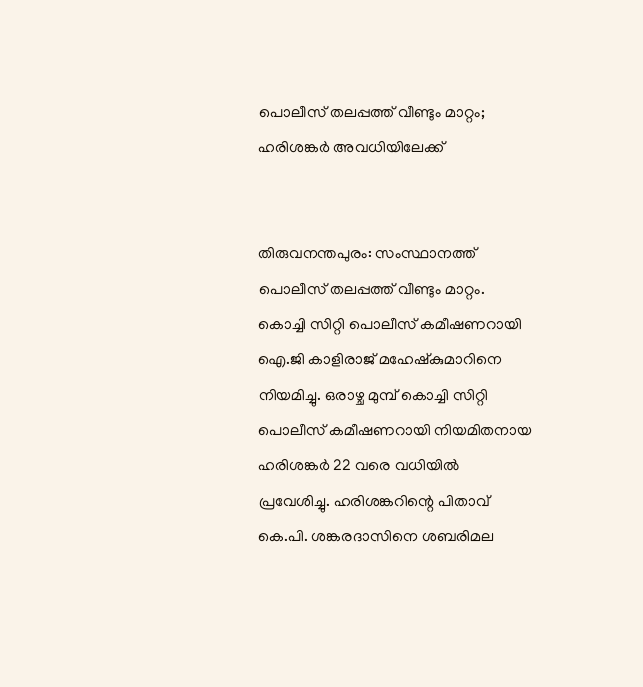പൊലീസ് തലപ്പത്ത് വീണ്ടും മാറ്റം; ഹരിശങ്കര്‍ അവധിയിലേക്ക്


തിരുവനന്തപുരം: സംസ്ഥാനത്ത് പൊലീസ് തലപ്പത്ത് വീണ്ടും മാറ്റം. കൊച്ചി സിറ്റി പൊലീസ് കമീഷണറായി ഐ.ജി കാളിരാജ് മഹേഷ്‌കുമാറിനെ നിയമിച്ചു. ഒരാഴ്ച മുമ്പ് കൊച്ചി സിറ്റി പൊലീസ് കമീഷണറായി നിയമിതനായ ഹരിശങ്കര്‍ 22 വരെ വധിയില്‍ പ്രവേശിച്ചു. ഹരിശങ്കറിന്റെ പിതാവ് കെ.പി. ശങ്കരദാസിനെ ശബരിമല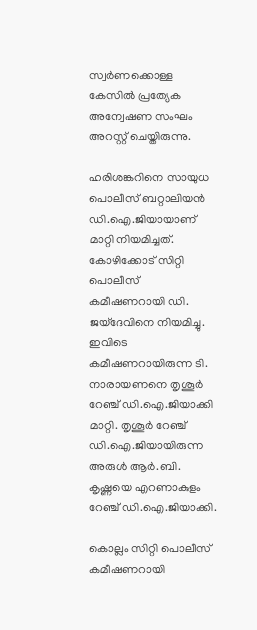സ്വര്‍ണക്കൊള്ള കേസില്‍ പ്രത്യേക അന്വേഷണ സംഘം അറസ്റ്റ് ചെയ്തിരുന്നു.

ഹരിശങ്കറിനെ സായുധ പൊലീസ് ബറ്റാലിയന്‍ ഡി.ഐ.ജിയായാണ് മാറ്റി നിയമിച്ചത്. കോഴിക്കോട് സിറ്റി പൊലീസ് കമീഷണറായി ഡി. ജയ്‌ദേവിനെ നിയമിച്ചു. ഇവിടെ കമീഷണറായിരുന്ന ടി. നാരായണനെ തൃശൂര്‍ റേഞ്ച് ഡി.ഐ.ജിയാക്കി മാറ്റി. തൃശൂര്‍ റേഞ്ച് ഡി.ഐ.ജിയായിരുന്ന അരുള്‍ ആര്‍.ബി. കൃഷ്ണയെ എറണാകുളം റേഞ്ച് ഡി.ഐ.ജിയാക്കി.

കൊല്ലം സിറ്റി പൊലീസ് കമീഷണറായി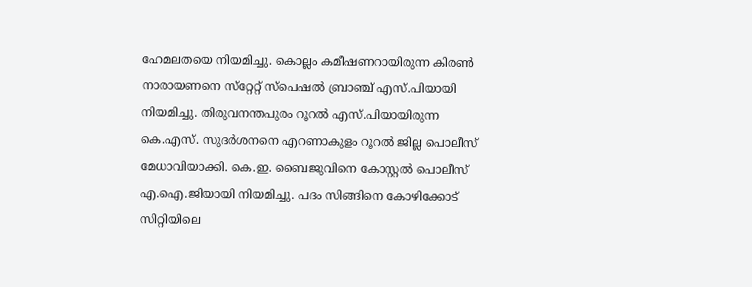ഹേമലതയെ നിയമിച്ചു. കൊല്ലം കമീഷണറായിരുന്ന കിരണ്‍ നാരായണനെ സ്‌റ്റേറ്റ് സ്‌പെഷല്‍ ബ്രാഞ്ച് എസ്.പിയായി നിയമിച്ചു. തിരുവനന്തപുരം റൂറല്‍ എസ്.പിയായിരുന്ന കെ.എസ്. സുദര്‍ശനനെ എറണാകുളം റൂറല്‍ ജില്ല പൊലീസ് മേധാവിയാക്കി. കെ.ഇ. ബൈജുവിനെ കോസ്റ്റല്‍ പൊലീസ് എ.ഐ.ജിയായി നിയമിച്ചു. പദം സിങ്ങിനെ കോഴിക്കോട് സിറ്റിയിലെ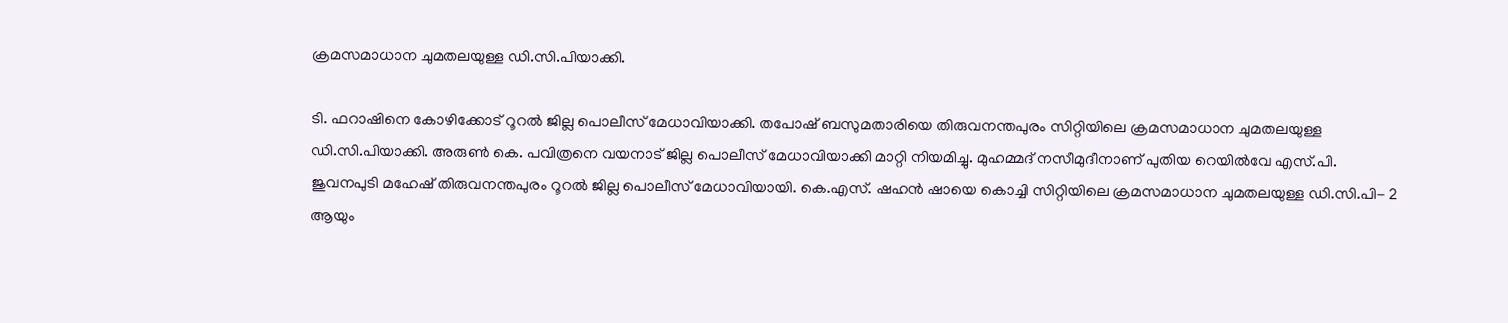ക്രമസമാധാന ചുമതലയുള്ള ഡി.സി.പിയാക്കി.

ടി. ഫറാഷിനെ കോഴിക്കോട് റൂറല്‍ ജില്ല പൊലീസ് മേധാവിയാക്കി. തപോഷ് ബസുമതാരിയെ തിരുവനന്തപുരം സിറ്റിയിലെ ക്രമസമാധാന ചുമതലയുള്ള ഡി.സി.പിയാക്കി. അരുണ്‍ കെ. പവിത്രനെ വയനാട് ജില്ല പൊലീസ് മേധാവിയാക്കി മാറ്റി നിയമിച്ചു. മുഹമ്മദ് നസീമുദീനാണ് പുതിയ റെയില്‍വേ എസ്.പി. ജുവനപുടി മഹേഷ് തിരുവനന്തപുരം റൂറല്‍ ജില്ല പൊലീസ് മേധാവിയായി. കെ.എസ്. ഷഹന്‍ ഷായെ കൊച്ചി സിറ്റിയിലെ ക്രമസമാധാന ചുമതലയുള്ള ഡി.സി.പി- 2 ആയും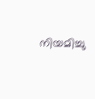നിയമിച്ചു